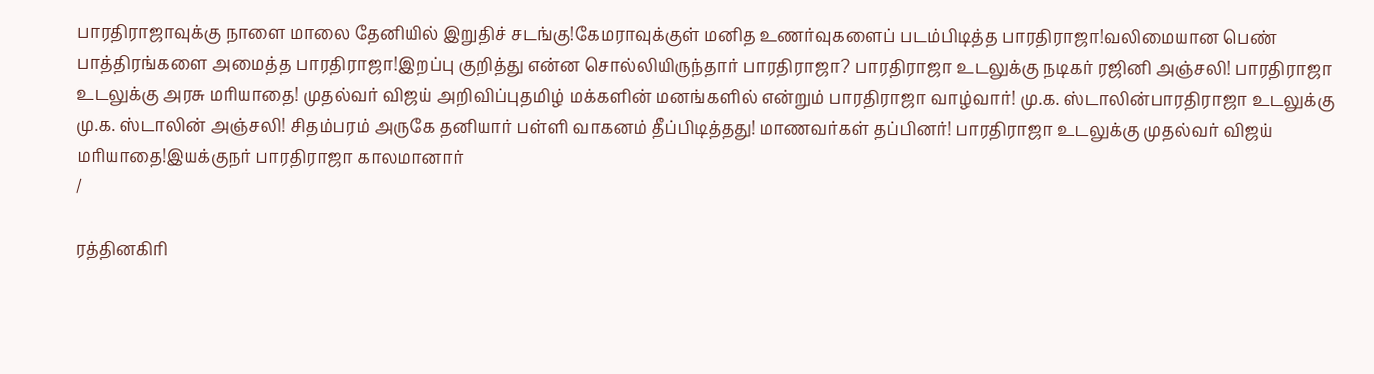பாரதிராஜாவுக்கு நாளை மாலை தேனியில் இறுதிச் சடங்கு!கேமராவுக்குள் மனித உணர்வுகளைப் படம்பிடித்த பாரதிராஜா!வலிமையான பெண் பாத்திரங்களை அமைத்த பாரதிராஜா!இறப்பு குறித்து என்ன சொல்லியிருந்தார் பாரதிராஜா? பாரதிராஜா உடலுக்கு நடிகர் ரஜினி அஞ்சலி! பாரதிராஜா உடலுக்கு அரசு மரியாதை! முதல்வர் விஜய் அறிவிப்புதமிழ் மக்களின் மனங்களில் என்றும் பாரதிராஜா வாழ்வார்! மு.க. ஸ்டாலின்பாரதிராஜா உடலுக்கு மு.க. ஸ்டாலின் அஞ்சலி! சிதம்பரம் அருகே தனியார் பள்ளி வாகனம் தீப்பிடித்தது! மாணவர்கள் தப்பினர்! பாரதிராஜா உடலுக்கு முதல்வர் விஜய் மரியாதை!இயக்குநர் பாரதிராஜா காலமானார்
/

ரத்தினகிரி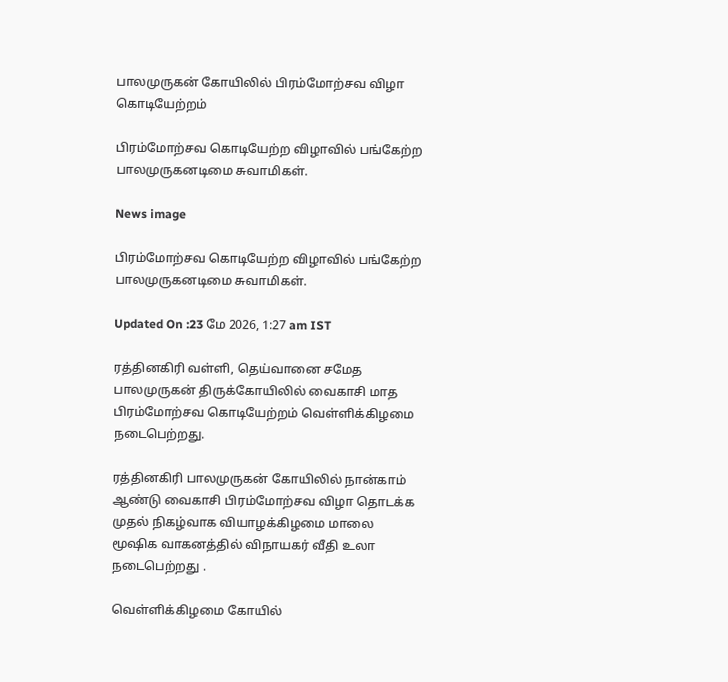பாலமுருகன் கோயிலில் பிரம்மோற்சவ விழா கொடியேற்றம்

பிரம்மோற்சவ கொடியேற்ற விழாவில் பங்கேற்ற பாலமுருகனடிமை சுவாமிகள்.

News image

பிரம்மோற்சவ கொடியேற்ற விழாவில் பங்கேற்ற பாலமுருகனடிமை சுவாமிகள்.

Updated On :23 மே 2026, 1:27 am IST

ரத்தினகிரி வள்ளி, தெய்வானை சமேத பாலமுருகன் திருக்கோயிலில் வைகாசி மாத பிரம்மோற்சவ கொடியேற்றம் வெள்ளிக்கிழமை நடைபெற்றது.

ரத்தினகிரி பாலமுருகன் கோயிலில் நான்காம் ஆண்டு வைகாசி பிரம்மோற்சவ விழா தொடக்க முதல் நிகழ்வாக வியாழக்கிழமை மாலை மூஷிக வாகனத்தில் விநாயகர் வீதி உலா நடைபெற்றது .

வெள்ளிக்கிழமை கோயில்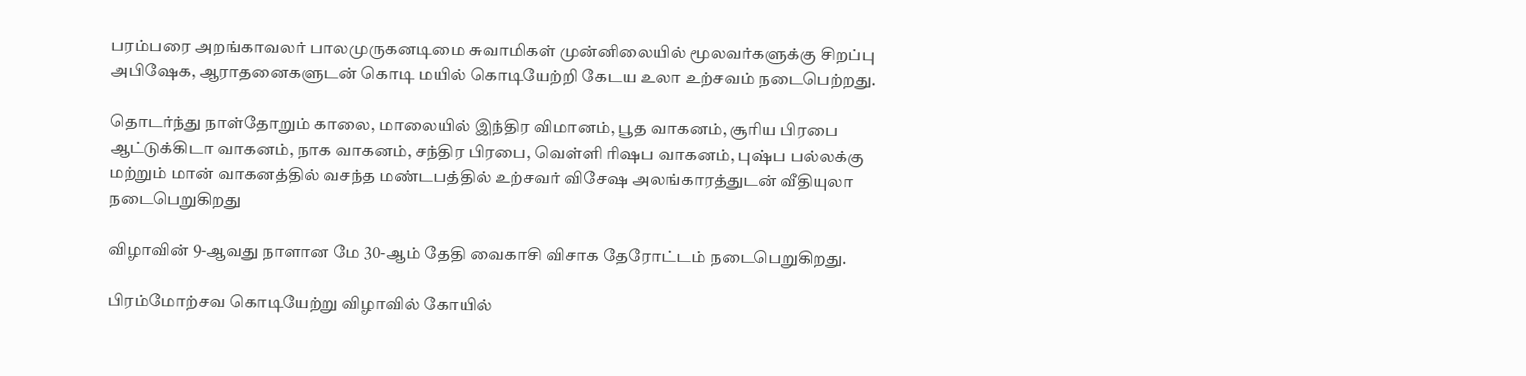பரம்பரை அறங்காவலர் பாலமுருகனடிமை சுவாமிகள் முன்னிலையில் மூலவர்களுக்கு சிறப்பு அபிஷேக, ஆராதனைகளுடன் கொடி மயில் கொடியேற்றி கேடய உலா உற்சவம் நடைபெற்றது.

தொடர்ந்து நாள்தோறும் காலை, மாலையில் இந்திர விமானம், பூத வாகனம், சூரிய பிரபை ஆட்டுக்கிடா வாகனம், நாக வாகனம், சந்திர பிரபை, வெள்ளி ரிஷப வாகனம், புஷ்ப பல்லக்கு மற்றும் மான் வாகனத்தில் வசந்த மண்டபத்தில் உற்சவர் விசேஷ அலங்காரத்துடன் வீதியுலா நடைபெறுகிறது

விழாவின் 9-ஆவது நாளான மே 30-ஆம் தேதி வைகாசி விசாக தேரோட்டம் நடைபெறுகிறது.

பிரம்மோற்சவ கொடியேற்று விழாவில் கோயில்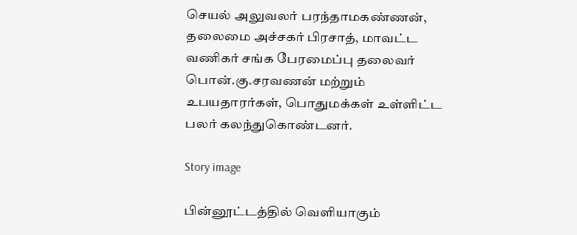செயல் அலுவலர் பரந்தாமகண்ணன், தலைமை அச்சகர் பிரசாத், மாவட்ட வணிகர் சங்க பேரமைப்பு தலைவர் பொன்.கு.சரவணன் மற்றும் உபயதாரர்கள், பொதுமக்கள் உள்ளிட்ட பலர் கலந்துகொண்டனர்.

Story image

பின்னூட்டத்தில் வெளியாகும்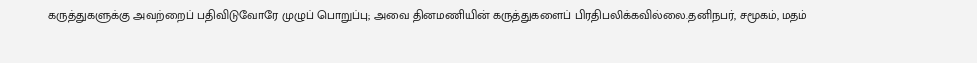கருத்துகளுக்கு அவற்றைப் பதிவிடுவோரே முழுப் பொறுப்பு; அவை தினமணியின் கருத்துகளைப் பிரதிபலிக்கவில்லை.தனிநபர், சமூகம், மதம்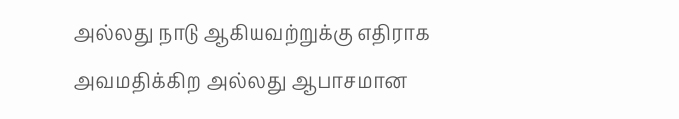அல்லது நாடு ஆகியவற்றுக்கு எதிராக அவமதிக்கிற அல்லது ஆபாசமான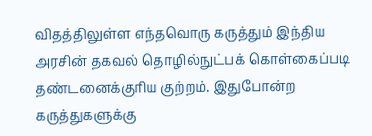விதத்திலுள்ள எந்தவொரு கருத்தும் இந்திய அரசின் தகவல் தொழில்நுட்பக் கொள்கைப்படி தண்டனைக்குரிய குற்றம். இதுபோன்ற கருத்துகளுக்கு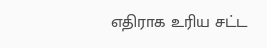எதிராக உரிய சட்ட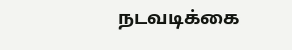நடவடிக்கை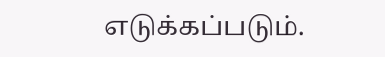எடுக்கப்படும்.